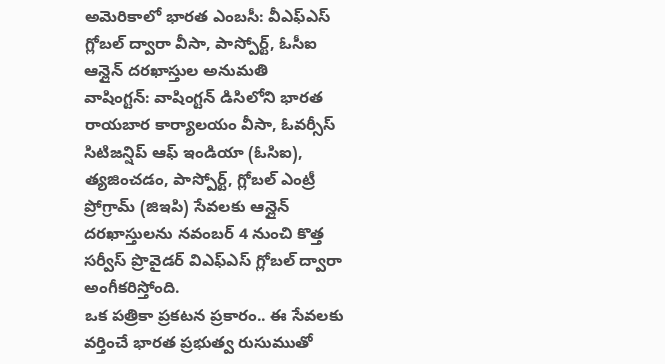అమెరికాలో భారత ఎంబసీ: వీఎఫ్ఎస్ గ్లోబల్ ద్వారా వీసా, పాస్పోర్ట్, ఓసీఐ ఆన్లైన్ దరఖాస్తుల అనుమతి
వాషింగ్టన్: వాషింగ్టన్ డిసిలోని భారత రాయబార కార్యాలయం వీసా, ఓవర్సీస్ సిటిజన్షిప్ ఆఫ్ ఇండియా (ఓసిఐ), త్యజించడం, పాస్పోర్ట్, గ్లోబల్ ఎంట్రీ ప్రోగ్రామ్ (జిఇపి) సేవలకు ఆన్లైన్ దరఖాస్తులను నవంబర్ 4 నుంచి కొత్త సర్వీస్ ప్రొవైడర్ విఎఫ్ఎస్ గ్లోబల్ ద్వారా అంగీకరిస్తోంది.
ఒక పత్రికా ప్రకటన ప్రకారం.. ఈ సేవలకు వర్తించే భారత ప్రభుత్వ రుసుముతో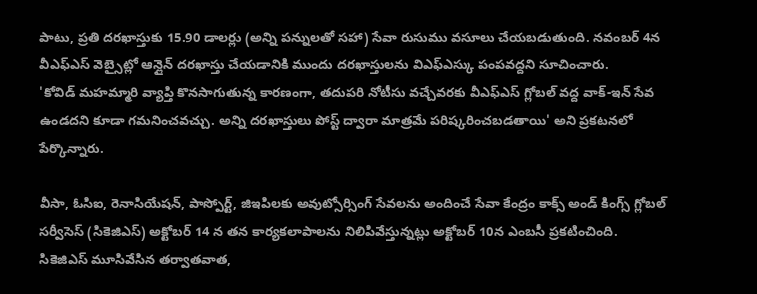పాటు, ప్రతి దరఖాస్తుకు 15.90 డాలర్లు (అన్ని పన్నులతో సహా) సేవా రుసుము వసూలు చేయబడుతుంది. నవంబర్ 4న వీఎఫ్ఎస్ వెబ్సైట్లో ఆన్లైన్ దరఖాస్తు చేయడానికి ముందు దరఖాస్తులను విఎఫ్ఎస్కు పంపవద్దని సూచించారు.
'కోవిడ్ మహమ్మారి వ్యాప్తి కొనసాగుతున్న కారణంగా, తదుపరి నోటీసు వచ్చేవరకు వీఎఫ్ఎస్ గ్లోబల్ వద్ద వాక్-ఇన్ సేవ ఉండదని కూడా గమనించవచ్చు. అన్ని దరఖాస్తులు పోస్ట్ ద్వారా మాత్రమే పరిష్కరించబడతాయి' అని ప్రకటనలో పేర్కొన్నారు.

వీసా, ఓసిఐ, రెనాసియేషన్, పాస్పోర్ట్, జిఇపిలకు అవుట్సోర్సింగ్ సేవలను అందించే సేవా కేంద్రం కాక్స్ అండ్ కింగ్స్ గ్లోబల్ సర్వీసెస్ (సికెజిఎస్) అక్టోబర్ 14 న తన కార్యకలాపాలను నిలిపివేస్తున్నట్లు అక్టోబర్ 10న ఎంబసీ ప్రకటించింది.
సికెజిఎస్ మూసివేసిన తర్వాతవాత,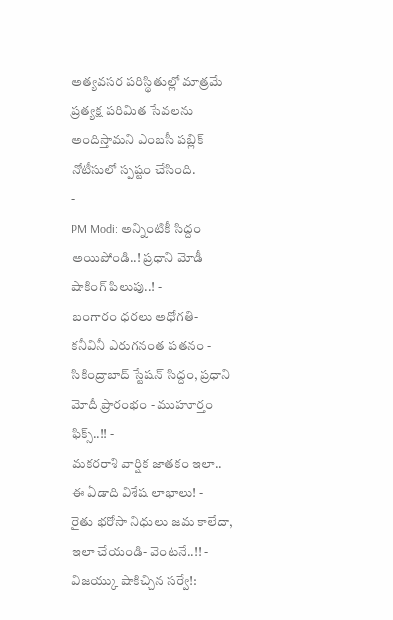అత్యవసర పరిస్థితుల్లో మాత్రమే ప్రత్యక్ష పరిమిత సేవలను అందిస్తామని ఎంబసీ పబ్లిక్ నోటీసులో స్పష్టం చేసింది.
-
PM Modi: అన్నింటికీ సిద్దం అయిపోండి..! ప్రధాని మోడీ షాకింగ్ పిలుపు..! -
బంగారం ధరలు అధోగతి- కనీవినీ ఎరుగనంత పతనం -
సికింద్రాబాద్ స్టేషన్ సిద్దం, ప్రధాని మోదీ ప్రారంభం - ముహూర్తం ఫిక్స్..!! -
మకరరాశి వార్షిక జాతకం ఇలా.. ఈ ఏడాది విశేష లాభాలు! -
రైతు భరోసా నిధులు జమ కాలేదా, ఇలా చేయండి- వెంటనే..!! -
విజయ్కు షాకిచ్చిన సర్వే!: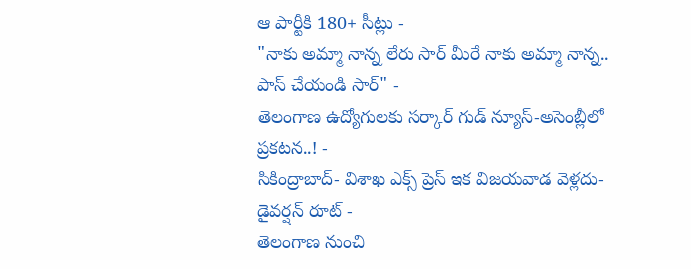ఆ పార్టీకి 180+ సీట్లు -
"నాకు అమ్మా నాన్న లేరు సార్ మీరే నాకు అమ్మా నాన్న.. పాస్ చేయండి సార్" -
తెలంగాణ ఉద్యోగులకు సర్కార్ గుడ్ న్యూస్-అసెంబ్లీలో ప్రకటన..! -
సికింద్రాబాద్- విశాఖ ఎక్స్ ప్రెస్ ఇక విజయవాడ వెళ్లదు- డైవర్షన్ రూట్ -
తెలంగాణ నుంచి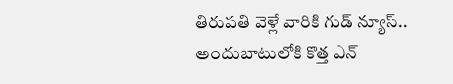తిరుపతి వెళ్లే వారికి గుడ్ న్యూస్.. అందుబాటులోకి కొత్త ఎన్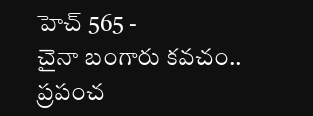హెచ్ 565 -
చైనా బంగారు కవచం.. ప్రపంచ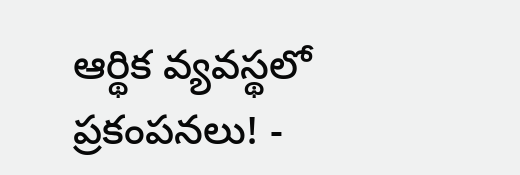ఆర్థిక వ్యవస్థలో ప్రకంపనలు! -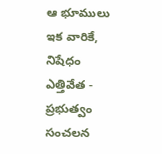ఆ భూములు ఇక వారికే, నిషేధం ఎత్తివేత - ప్రభుత్వం సంచలన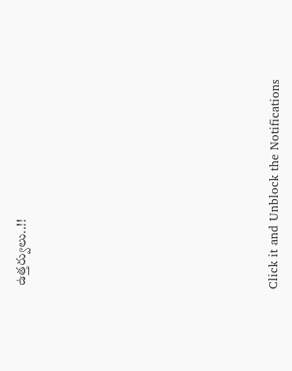ఉత్తర్వులు..!!












Click it and Unblock the Notifications